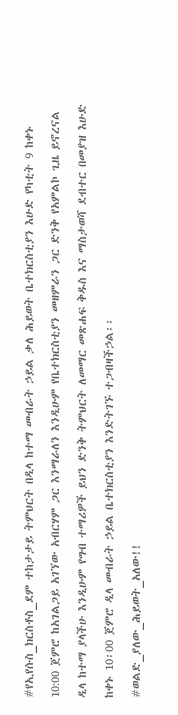#የኢየሱስ_ክርስቶስ_ደም ተከታታይ ትምህርት በዲላ ከተማ መብራት ኃይል ቃለ ሕይወት ቤተክርስቲያን እሁድ የካቲት 9 ከቀኑ 10:00 ጀምሮ ከአገልጋይ አገኘው አብርሃም ጋር እንማራለን እንዲሁም የቤተክርስቲያን መዘምራን ጋር ድንቅ የአምልኮ ጊዜ ይኖረናል ዲላ ከተማ ያላችሁ እንዲሁም የግብ ተማሪዎች ይህን ድንቅ ትምህርት ለመማር መጽሐፍ ቅዱስ እና ማስታወሻ ደብተር በመያዝ እሁድ ከቀኑ 10፡00 ጀምሮ ዲላ መብራት ኃይል ቤተክርስቲያን እንድትገኙ ተጋብዛችኃል፡፡
#ወልድ_ያለው_ሕይወት_አለው!!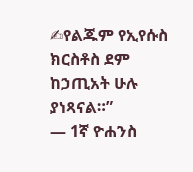✍የልጁም የኢየሱስ ክርስቶስ ደም ከኃጢአት ሁሉ ያነጻናል።”
— 1ኛ ዮሐንስ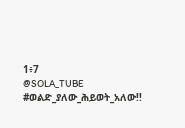1፥7
@SOLA_TUBE
#ወልድ_ያለው_ሕይወት_አለው!!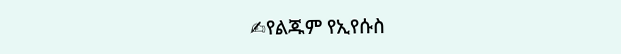✍የልጁም የኢየሱስ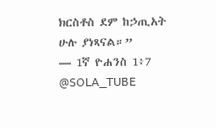ክርስቶስ ደም ከኃጢአት ሁሉ ያነጻናል።”
— 1ኛ ዮሐንስ 1፥7
@SOLA_TUBE